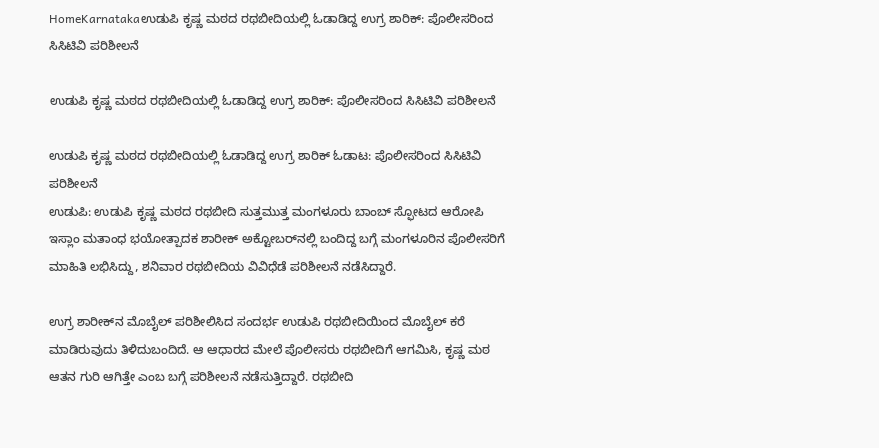HomeKarnatakaಉಡುಪಿ ಕೃಷ್ಣ ಮಠದ ರಥಬೀದಿಯಲ್ಲಿ ಓಡಾಡಿದ್ದ ಉಗ್ರ ಶಾರಿಕ್: ಪೊಲೀಸರಿಂದ ಸಿಸಿಟಿವಿ ಪರಿಶೀಲನೆ

ಉಡುಪಿ ಕೃಷ್ಣ ಮಠದ ರಥಬೀದಿಯಲ್ಲಿ ಓಡಾಡಿದ್ದ ಉಗ್ರ ಶಾರಿಕ್: ಪೊಲೀಸರಿಂದ ಸಿಸಿಟಿವಿ ಪರಿಶೀಲನೆ

ಉಡುಪಿ ಕೃಷ್ಣ ಮಠದ ರಥಬೀದಿಯಲ್ಲಿ ಓಡಾಡಿದ್ದ ಉಗ್ರ ಶಾರಿಕ್ ಓಡಾಟ: ಪೊಲೀಸರಿಂದ ಸಿಸಿಟಿವಿ ಪರಿಶೀಲನೆ
ಉಡುಪಿ: ಉಡುಪಿ ಕೃಷ್ಣ ಮಠದ ರಥಬೀದಿ ಸುತ್ತಮುತ್ತ ಮಂಗಳೂರು ಬಾಂಬ್ ಸ್ಫೋಟದ ಆರೋಪಿ ಇಸ್ಲಾಂ ಮತಾಂಧ ಭಯೋತ್ಪಾದಕ ಶಾರೀಕ್‌ ಅಕ್ಟೋಬರ್‌ನಲ್ಲಿ ಬಂದಿದ್ದ ಬಗ್ಗೆ ಮಂಗಳೂರಿನ ಪೊಲೀಸರಿಗೆ ಮಾಹಿತಿ ಲಭಿಸಿದ್ದು, ಶನಿವಾರ ರಥಬೀದಿಯ ವಿವಿಧೆಡೆ ಪರಿಶೀಲನೆ ನಡೆಸಿದ್ದಾರೆ.

ಉಗ್ರ ಶಾರೀಕ್‌ನ ಮೊಬೈಲ್‌ ಪರಿಶೀಲಿಸಿದ ಸಂದರ್ಭ ಉಡುಪಿ ರಥಬೀದಿಯಿಂದ ಮೊಬೈಲ್ ಕರೆ ಮಾಡಿರುವುದು ತಿಳಿದುಬಂದಿದೆ. ಆ ಆಧಾರದ ಮೇಲೆ ಪೊಲೀಸರು ರಥಬೀದಿಗೆ ಆಗಮಿಸಿ, ಕೃಷ್ಣ ಮಠ ಆತನ ಗುರಿ ಆಗಿತ್ತೇ ಎಂಬ ಬಗ್ಗೆ ಪರಿಶೀಲನೆ ನಡೆಸುತ್ತಿದ್ದಾರೆ. ರಥಬೀದಿ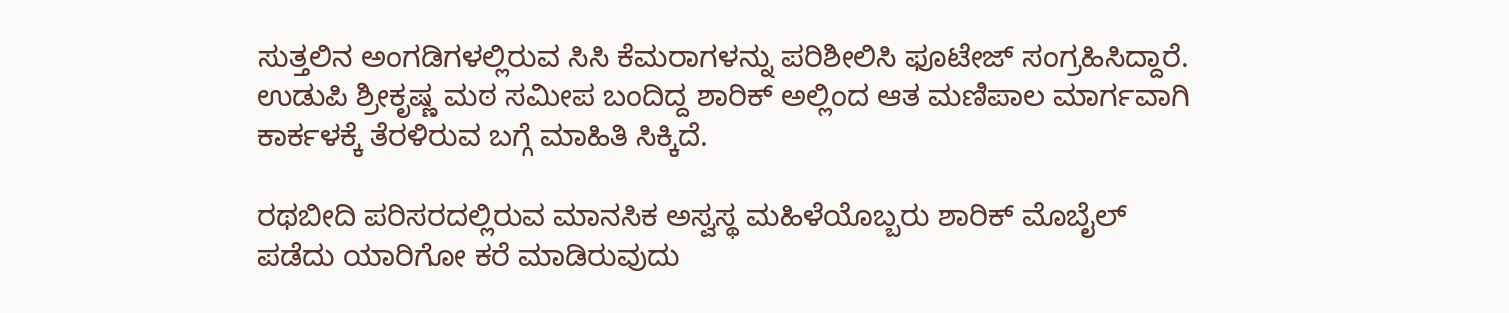ಸುತ್ತಲಿನ ಅಂಗಡಿಗಳಲ್ಲಿರುವ ಸಿಸಿ ಕೆಮರಾಗಳನ್ನು ಪರಿಶೀಲಿಸಿ ಫೂಟೇಜ್ ಸಂಗ್ರಹಿಸಿದ್ದಾರೆ. ಉಡುಪಿ ಶ್ರೀಕೃಷ್ಣ ಮಠ ಸಮೀಪ ಬಂದಿದ್ದ ಶಾರಿಕ್ ಅಲ್ಲಿಂದ ಆತ ಮಣಿಪಾಲ ಮಾರ್ಗವಾಗಿ ಕಾರ್ಕಳಕ್ಕೆ ತೆರಳಿರುವ ಬಗ್ಗೆ ಮಾಹಿತಿ ಸಿಕ್ಕಿದೆ.

ರಥಬೀದಿ ಪರಿಸರದಲ್ಲಿರುವ ಮಾನಸಿಕ ಅಸ್ವಸ್ಥ ಮಹಿಳೆಯೊಬ್ಬರು ಶಾರಿಕ್ ಮೊಬೈಲ್‌ ಪಡೆದು ಯಾರಿಗೋ ಕರೆ ಮಾಡಿರುವುದು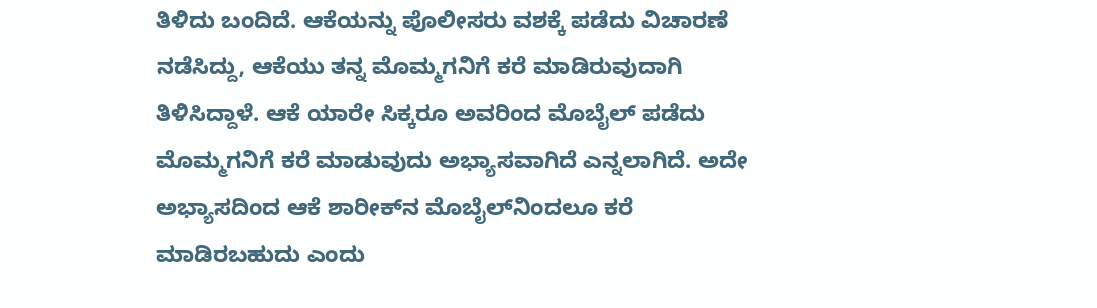ತಿಳಿದು ಬಂದಿದೆ. ಆಕೆಯನ್ನು ಪೊಲೀಸರು ವಶಕ್ಕೆ ಪಡೆದು ವಿಚಾರಣೆ ನಡೆಸಿದ್ದು, ಆಕೆಯು ತನ್ನ ಮೊಮ್ಮಗನಿಗೆ ಕರೆ ಮಾಡಿರುವುದಾಗಿ ತಿಳಿಸಿದ್ದಾಳೆ. ಆಕೆ ಯಾರೇ ಸಿಕ್ಕರೂ ಅವರಿಂದ ಮೊಬೈಲ್‌ ಪಡೆದು ಮೊಮ್ಮಗನಿಗೆ ಕರೆ ಮಾಡುವುದು ಅಭ್ಯಾಸವಾಗಿದೆ ಎನ್ನಲಾಗಿದೆ. ಅದೇ ಅಭ್ಯಾಸದಿಂದ ಆಕೆ ಶಾರೀಕ್‌ನ ಮೊಬೈಲ್‌ನಿಂದಲೂ ಕರೆ ಮಾಡಿರಬಹುದು ಎಂದು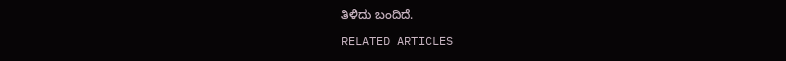ತಿಳಿದು ಬಂದಿದೆ.

RELATED ARTICLES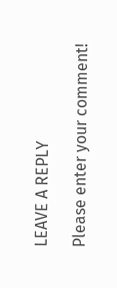LEAVE A REPLY

Please enter your comment!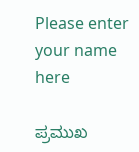Please enter your name here

ಪ್ರಮುಖ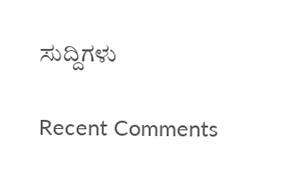ಸುದ್ದಿಗಳು

Recent Comments